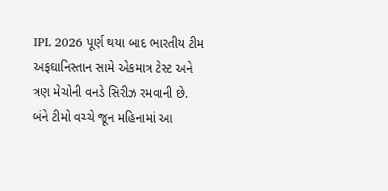IPL 2026 પૂર્ણ થયા બાદ ભારતીય ટીમ અફઘાનિસ્તાન સામે એકમાત્ર ટેસ્ટ અને ત્રણ મેચોની વનડે સિરીઝ રમવાની છે. બંને ટીમો વચ્ચે જૂન મહિનામાં આ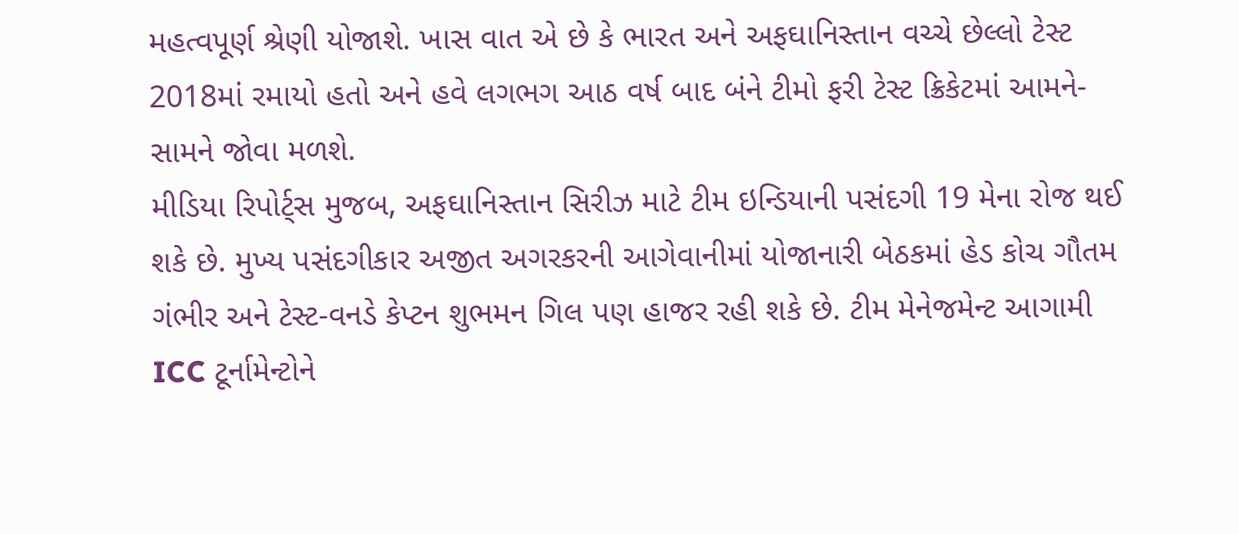મહત્વપૂર્ણ શ્રેણી યોજાશે. ખાસ વાત એ છે કે ભારત અને અફઘાનિસ્તાન વચ્ચે છેલ્લો ટેસ્ટ 2018માં રમાયો હતો અને હવે લગભગ આઠ વર્ષ બાદ બંને ટીમો ફરી ટેસ્ટ ક્રિકેટમાં આમને-સામને જોવા મળશે.
મીડિયા રિપોર્ટ્સ મુજબ, અફઘાનિસ્તાન સિરીઝ માટે ટીમ ઇન્ડિયાની પસંદગી 19 મેના રોજ થઈ શકે છે. મુખ્ય પસંદગીકાર અજીત અગરકરની આગેવાનીમાં યોજાનારી બેઠકમાં હેડ કોચ ગૌતમ ગંભીર અને ટેસ્ટ-વનડે કેપ્ટન શુભમન ગિલ પણ હાજર રહી શકે છે. ટીમ મેનેજમેન્ટ આગામી ICC ટૂર્નામેન્ટોને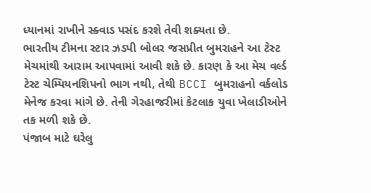ધ્યાનમાં રાખીને સ્ક્વાડ પસંદ કરશે તેવી શક્યતા છે.
ભારતીય ટીમના સ્ટાર ઝડપી બોલર જસપ્રીત બુમરાહને આ ટેસ્ટ મેચમાંથી આરામ આપવામાં આવી શકે છે. કારણ કે આ મેચ વર્લ્ડ ટેસ્ટ ચેમ્પિયનશિપનો ભાગ નથી, તેથી BCCI બુમરાહનો વર્કલોડ મેનેજ કરવા માંગે છે. તેની ગેરહાજરીમાં કેટલાક યુવા ખેલાડીઓને તક મળી શકે છે.
પંજાબ માટે ઘરેલુ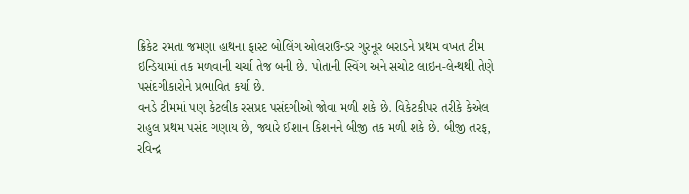ક્રિકેટ રમતા જમણા હાથના ફાસ્ટ બોલિંગ ઓલરાઉન્ડર ગુરનૂર બરાડને પ્રથમ વખત ટીમ ઇન્ડિયામાં તક મળવાની ચર્ચા તેજ બની છે. પોતાની સ્વિંગ અને સચોટ લાઇન-લેન્થથી તેણે પસંદગીકારોને પ્રભાવિત કર્યા છે.
વનડે ટીમમાં પણ કેટલીક રસપ્રદ પસંદગીઓ જોવા મળી શકે છે. વિકેટકીપર તરીકે કેએલ રાહુલ પ્રથમ પસંદ ગણાય છે, જ્યારે ઈશાન કિશનને બીજી તક મળી શકે છે. બીજી તરફ, રવિન્દ્ર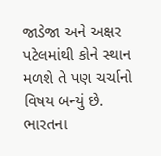જાડેજા અને અક્ષર પટેલમાંથી કોને સ્થાન મળશે તે પણ ચર્ચાનો વિષય બન્યું છે.
ભારતના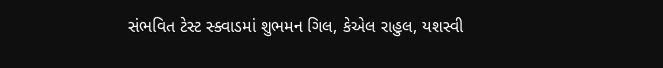સંભવિત ટેસ્ટ સ્ક્વાડમાં શુભમન ગિલ, કેએલ રાહુલ, યશસ્વી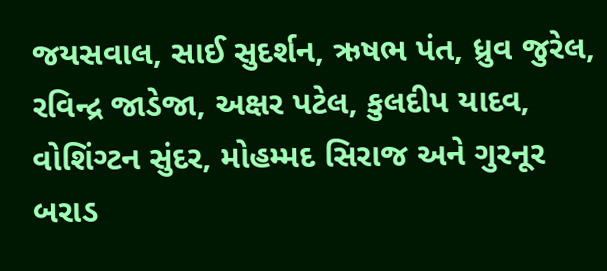જયસવાલ, સાઈ સુદર્શન, ઋષભ પંત, ધ્રુવ જુરેલ, રવિન્દ્ર જાડેજા, અક્ષર પટેલ, કુલદીપ યાદવ, વોશિંગ્ટન સુંદર, મોહમ્મદ સિરાજ અને ગુરનૂર બરાડ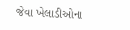જેવા ખેલાડીઓના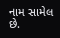નામ સામેલ છે.